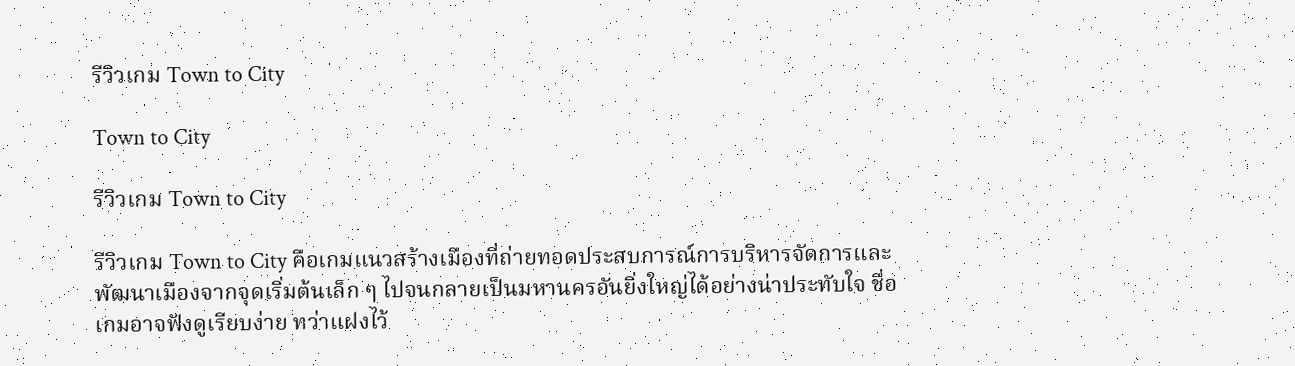รีวิวเกม Town to City

Town to City

รีวิวเกม Town to City

รีวิวเกม Town to City คือเกมแนวสร้างเมืองที่ถ่ายทอดประสบการณ์การบริหารจัดการและพัฒนาเมืองจากจุดเริ่มต้นเล็ก ๆ ไปจนกลายเป็นมหานครอันยิ่งใหญ่ได้อย่างน่าประทับใจ ชื่อเกมอาจฟังดูเรียบง่าย ทว่าแฝงไว้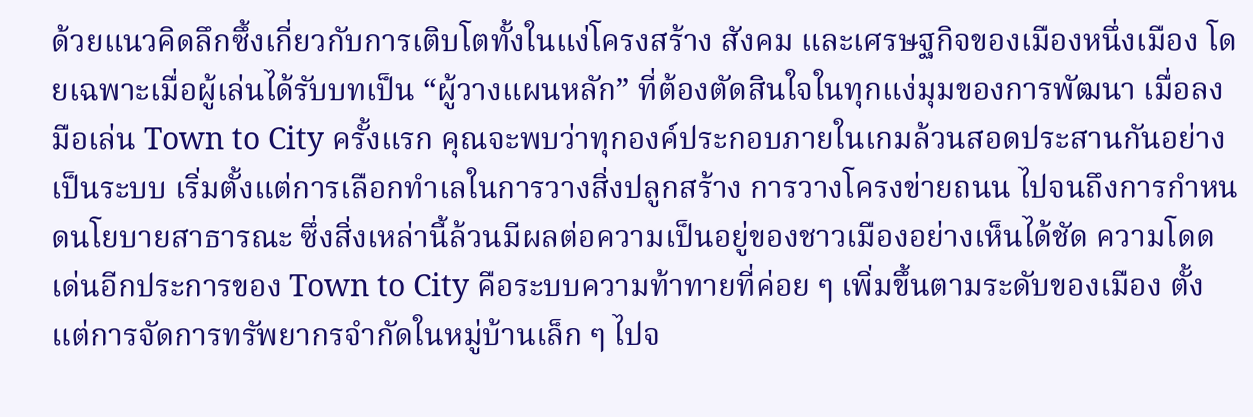ด้วยแนวคิดลึกซึ้งเกี่ยวกับการเติบโตทั้งในแง่โครงสร้าง สังคม และเศรษฐกิจของเมืองหนึ่งเมือง โดยเฉพาะเมื่อผู้เล่นได้รับบทเป็น “ผู้วางแผนหลัก” ที่ต้องตัดสินใจในทุกแง่มุมของการพัฒนา เมื่อลงมือเล่น Town to City ครั้งแรก คุณจะพบว่าทุกองค์ประกอบภายในเกมล้วนสอดประสานกันอย่างเป็นระบบ เริ่มตั้งแต่การเลือกทำเลในการวางสิ่งปลูกสร้าง การวางโครงข่ายถนน ไปจนถึงการกำหนดนโยบายสาธารณะ ซึ่งสิ่งเหล่านี้ล้วนมีผลต่อความเป็นอยู่ของชาวเมืองอย่างเห็นได้ชัด ความโดดเด่นอีกประการของ Town to City คือระบบความท้าทายที่ค่อย ๆ เพิ่มขึ้นตามระดับของเมือง ตั้งแต่การจัดการทรัพยากรจำกัดในหมู่บ้านเล็ก ๆ ไปจ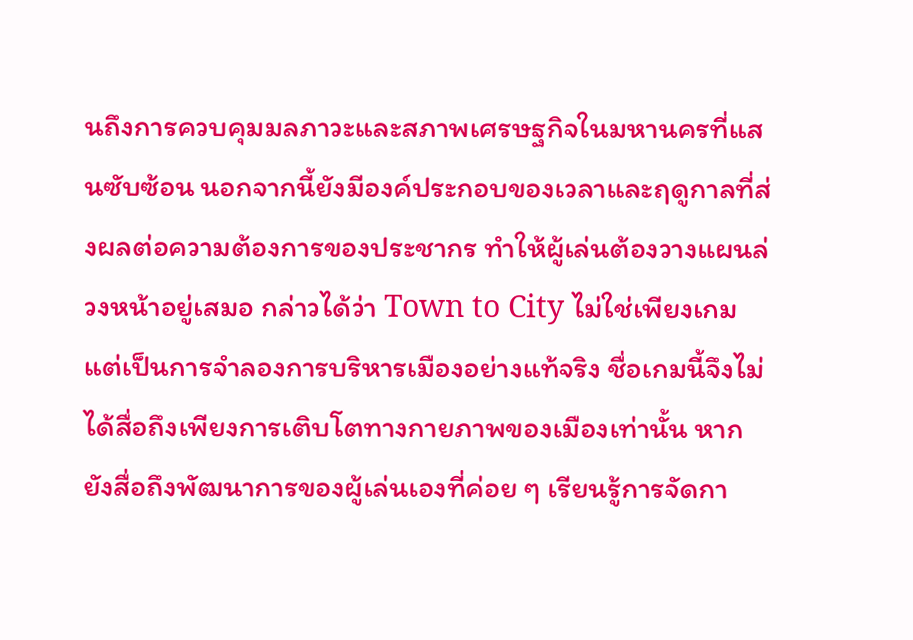นถึงการควบคุมมลภาวะและสภาพเศรษฐกิจในมหานครที่แสนซับซ้อน นอกจากนี้ยังมีองค์ประกอบของเวลาและฤดูกาลที่ส่งผลต่อความต้องการของประชากร ทำให้ผู้เล่นต้องวางแผนล่วงหน้าอยู่เสมอ กล่าวได้ว่า Town to City ไม่ใช่เพียงเกม แต่เป็นการจำลองการบริหารเมืองอย่างแท้จริง ชื่อเกมนี้จึงไม่ได้สื่อถึงเพียงการเติบโตทางกายภาพของเมืองเท่านั้น หากยังสื่อถึงพัฒนาการของผู้เล่นเองที่ค่อย ๆ เรียนรู้การจัดกา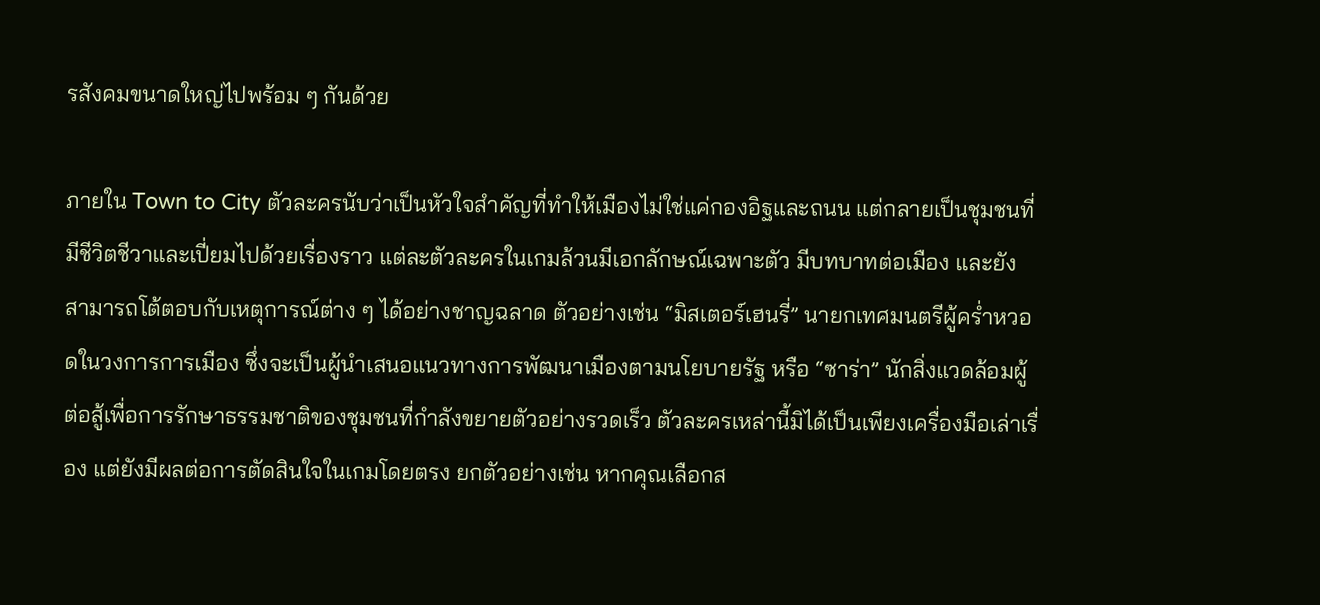รสังคมขนาดใหญ่ไปพร้อม ๆ กันด้วย

ภายใน Town to City ตัวละครนับว่าเป็นหัวใจสำคัญที่ทำให้เมืองไม่ใช่แค่กองอิฐและถนน แต่กลายเป็นชุมชนที่มีชีวิตชีวาและเปี่ยมไปด้วยเรื่องราว แต่ละตัวละครในเกมล้วนมีเอกลักษณ์เฉพาะตัว มีบทบาทต่อเมือง และยังสามารถโต้ตอบกับเหตุการณ์ต่าง ๆ ได้อย่างชาญฉลาด ตัวอย่างเช่น “มิสเตอร์เฮนรี่” นายกเทศมนตรีผู้คร่ำหวอดในวงการการเมือง ซึ่งจะเป็นผู้นำเสนอแนวทางการพัฒนาเมืองตามนโยบายรัฐ หรือ “ซาร่า” นักสิ่งแวดล้อมผู้ต่อสู้เพื่อการรักษาธรรมชาติของชุมชนที่กำลังขยายตัวอย่างรวดเร็ว ตัวละครเหล่านี้มิได้เป็นเพียงเครื่องมือเล่าเรื่อง แต่ยังมีผลต่อการตัดสินใจในเกมโดยตรง ยกตัวอย่างเช่น หากคุณเลือกส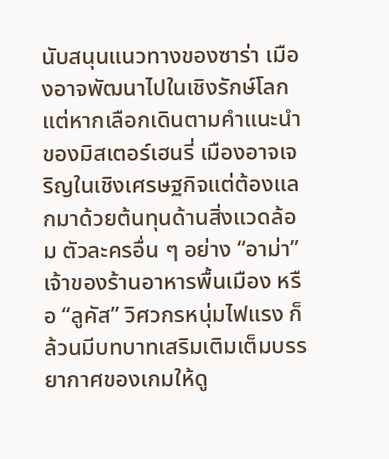นับสนุนแนวทางของซาร่า เมืองอาจพัฒนาไปในเชิงรักษ์โลก แต่หากเลือกเดินตามคำแนะนำของมิสเตอร์เฮนรี่ เมืองอาจเจริญในเชิงเศรษฐกิจแต่ต้องแลกมาด้วยต้นทุนด้านสิ่งแวดล้อม ตัวละครอื่น ๆ อย่าง “อาม่า” เจ้าของร้านอาหารพื้นเมือง หรือ “ลูคัส” วิศวกรหนุ่มไฟแรง ก็ล้วนมีบทบาทเสริมเติมเต็มบรรยากาศของเกมให้ดู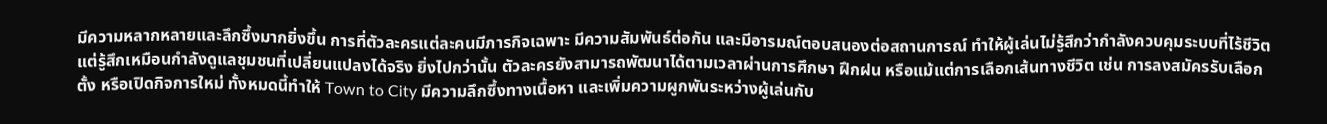มีความหลากหลายและลึกซึ้งมากยิ่งขึ้น การที่ตัวละครแต่ละคนมีภารกิจเฉพาะ มีความสัมพันธ์ต่อกัน และมีอารมณ์ตอบสนองต่อสถานการณ์ ทำให้ผู้เล่นไม่รู้สึกว่ากำลังควบคุมระบบที่ไร้ชีวิต แต่รู้สึกเหมือนกำลังดูแลชุมชนที่เปลี่ยนแปลงได้จริง ยิ่งไปกว่านั้น ตัวละครยังสามารถพัฒนาได้ตามเวลาผ่านการศึกษา ฝึกฝน หรือแม้แต่การเลือกเส้นทางชีวิต เช่น การลงสมัครรับเลือกตั้ง หรือเปิดกิจการใหม่ ทั้งหมดนี้ทำให้ Town to City มีความลึกซึ้งทางเนื้อหา และเพิ่มความผูกพันระหว่างผู้เล่นกับ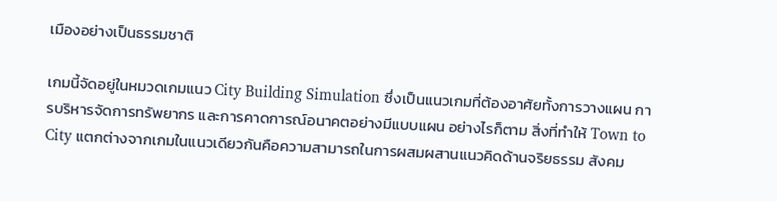เมืองอย่างเป็นธรรมชาติ

เกมนี้จัดอยู่ในหมวดเกมแนว City Building Simulation ซึ่งเป็นแนวเกมที่ต้องอาศัยทั้งการวางแผน การบริหารจัดการทรัพยากร และการคาดการณ์อนาคตอย่างมีแบบแผน อย่างไรก็ตาม สิ่งที่ทำให้ Town to City แตกต่างจากเกมในแนวเดียวกันคือความสามารถในการผสมผสานแนวคิดด้านจริยธรรม สังคม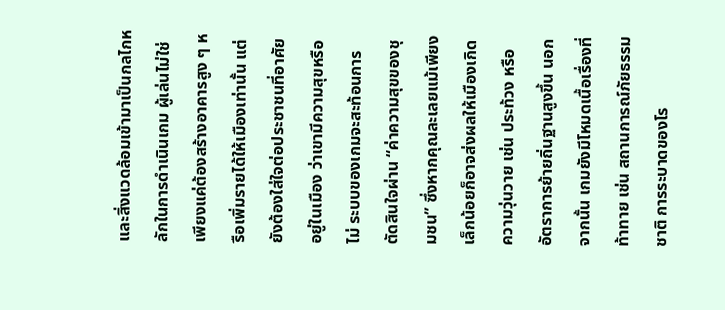และสิ่งแวดล้อมเข้ามาเป็นกลไกหลักในการดำเนินเกม ผู้เล่นไม่ใช่เพียงแค่ต้องสร้างอาคารสูง ๆ หรือเพิ่มรายได้ให้เมืองเท่านั้น แต่ยังต้องใส่ใจต่อประชาชนที่อาศัยอยู่ในเมือง ว่าเขามีความสุขหรือไม่ ระบบของเกมจะสะท้อนการตัดสินใจผ่าน “ค่าความสุขของชุมชน” ซึ่งหากคุณละเลยแม้เพียงเล็กน้อยก็อาจส่งผลให้เมืองเกิดความวุ่นวาย เช่น ประท้วง หรืออัตราการย้ายถิ่นฐานสูงขึ้น นอกจากนั้น เกมยังมีโหมดเนื้อเรื่องที่ท้าทาย เช่น สถานการณ์ภัยธรรมชาติ การระบาดของโร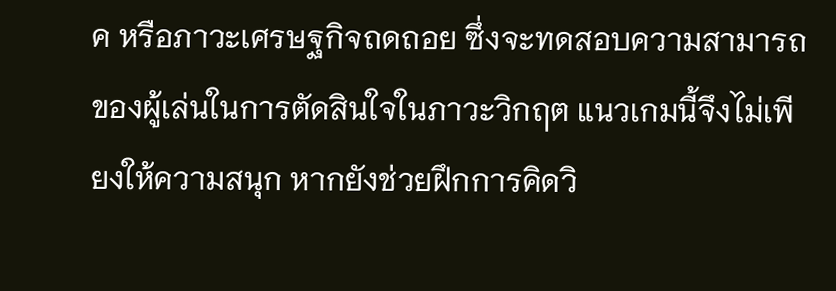ค หรือภาวะเศรษฐกิจถดถอย ซึ่งจะทดสอบความสามารถของผู้เล่นในการตัดสินใจในภาวะวิกฤต แนวเกมนี้จึงไม่เพียงให้ความสนุก หากยังช่วยฝึกการคิดวิ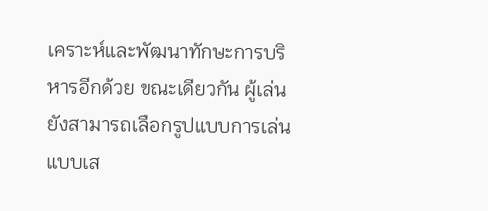เคราะห์และพัฒนาทักษะการบริหารอีกด้วย ขณะเดียวกัน ผู้เล่นยังสามารถเลือกรูปแบบการเล่นแบบเส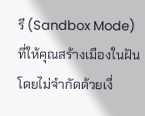รี (Sandbox Mode) ที่ให้คุณสร้างเมืองในฝันโดยไม่จำกัดด้วยเงื่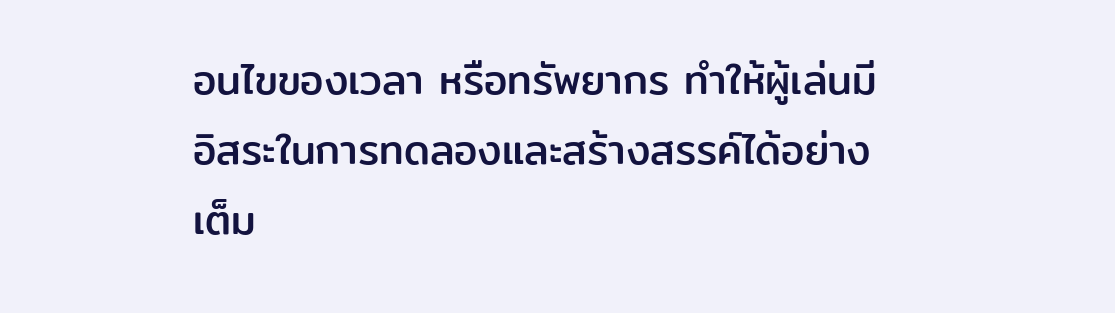อนไขของเวลา หรือทรัพยากร ทำให้ผู้เล่นมีอิสระในการทดลองและสร้างสรรค์ได้อย่างเต็ม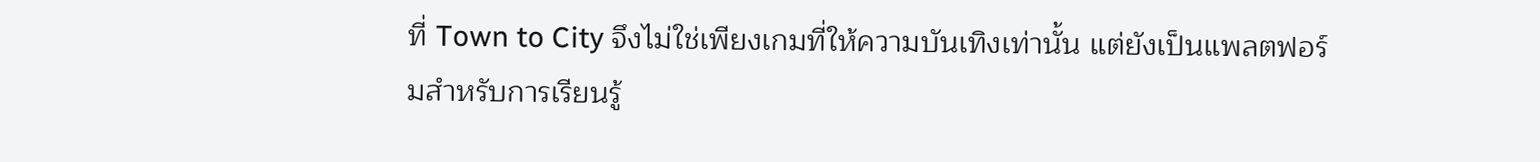ที่ Town to City จึงไม่ใช่เพียงเกมที่ให้ความบันเทิงเท่านั้น แต่ยังเป็นแพลตฟอร์มสำหรับการเรียนรู้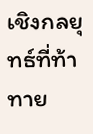เชิงกลยุทธ์ที่ท้าทาย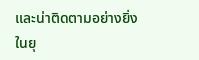และน่าติดตามอย่างยิ่งในยุ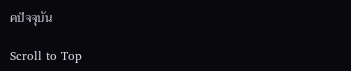คปัจจุบัน

Scroll to Top